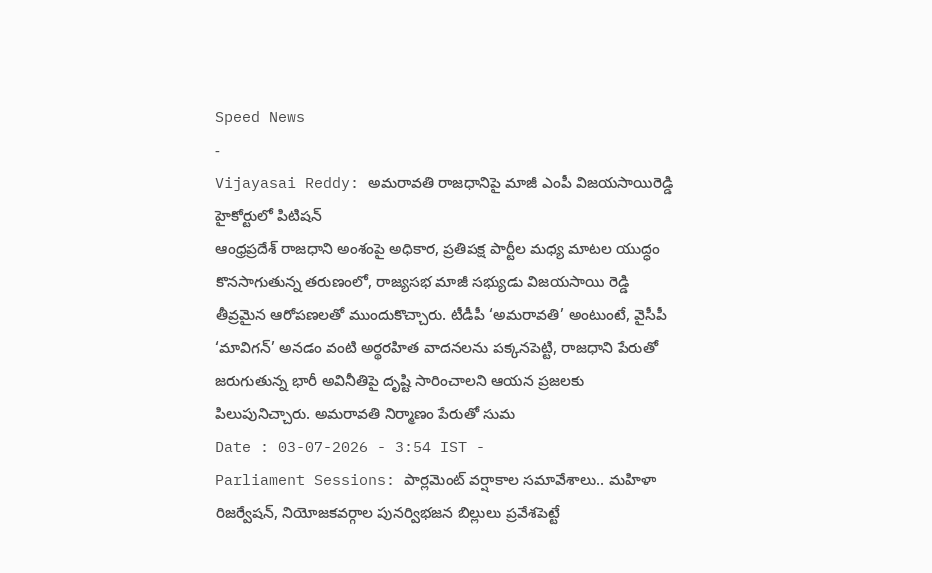Speed News
-
Vijayasai Reddy: అమరావతి రాజధానిపై మాజీ ఎంపీ విజయసాయిరెడ్డి హైకోర్టులో పిటిషన్
ఆంధ్రప్రదేశ్ రాజధాని అంశంపై అధికార, ప్రతిపక్ష పార్టీల మధ్య మాటల యుద్ధం కొనసాగుతున్న తరుణంలో, రాజ్యసభ మాజీ సభ్యుడు విజయసాయి రెడ్డి తీవ్రమైన ఆరోపణలతో ముందుకొచ్చారు. టీడీపీ ‘అమరావతి’ అంటుంటే, వైసీపీ ‘మావిగన్’ అనడం వంటి అర్థరహిత వాదనలను పక్కనపెట్టి, రాజధాని పేరుతో జరుగుతున్న భారీ అవినీతిపై దృష్టి సారించాలని ఆయన ప్రజలకు పిలుపునిచ్చారు. అమరావతి నిర్మాణం పేరుతో సుమ
Date : 03-07-2026 - 3:54 IST -
Parliament Sessions: పార్లమెంట్ వర్షాకాల సమావేశాలు.. మహిళా రిజర్వేషన్, నియోజకవర్గాల పునర్విభజన బిల్లులు ప్రవేశపెట్టే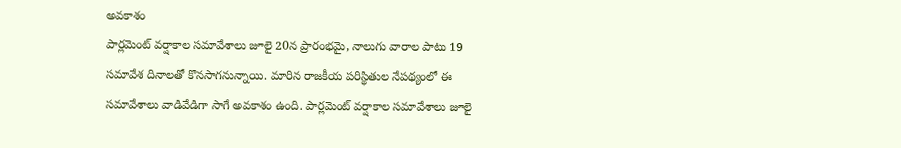అవకాశం
పార్లమెంట్ వర్షాకాల సమావేశాలు జూలై 20న ప్రారంభమై, నాలుగు వారాల పాటు 19 సమావేశ దినాలతో కొనసాగనున్నాయి. మారిన రాజకీయ పరిస్థితుల నేపథ్యంలో ఈ సమావేశాలు వాడివేడిగా సాగే అవకాశం ఉంది. పార్లమెంట్ వర్షాకాల సమావేశాలు జూలై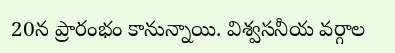20న ప్రారంభం కానున్నాయి. విశ్వసనీయ వర్గాల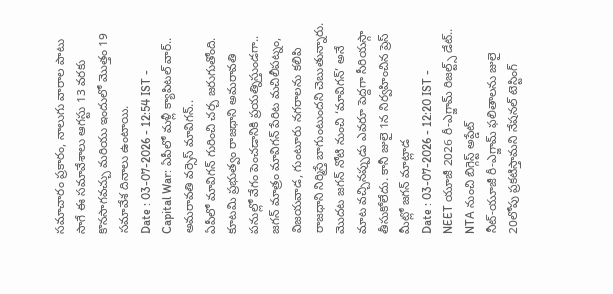సమాచారం ప్రకారం, నాలుగు వారాల పాటు సాగే ఈ సమావేశాలు ఆగస్టు 13 వరకు కొనసాగవచ్చు మరియు ఇందులో మొత్తం 19 సమావేశ దినాలు ఉంటాయి.
Date : 03-07-2026 - 12:54 IST -
Capital War: ఏపీలో మళ్లీ క్యాపిటల్ వార్.. అమరావతి వర్సెస్ మావిగన్..
ఏపీలో మావిగన్ గురించి చర్చ జరుగుతోంది. కూటమి ప్రభుత్వం రాజధాని అమరావతి పనుల్లో వేగం పెంచడానికి ప్రయత్నిస్తుండగా.. జగన్ మాత్రం మావిగన్ పేరిట మచిలీపట్నం, విజయవాడ, గుంటూరు నగరాలను కలిపి రాజధాని నిర్మిస్తే బాగుంటుందని చెబుతున్నారు. మొదట జగన్ నోటి నుంచి ‘మావిగన్’ అనే మాట వచ్చినప్పుడు ఎవరూ పెద్దగా సీరియస్గా తీసుకోలేదు. కానీ జులై 1న నిర్వహించిన ప్రెస్ మీట్లో జగన్ మాట్లాడ
Date : 03-07-2026 - 12:20 IST -
NEET యూజీ 2026 రీ-ఎగ్జామ్ రిజల్ట్స్ డేట్.. NTA నుంచి బిగ్గెస్ట్ అప్డేట్
నీట్-యూజీ రీ-ఎగ్జామ్ ఫలితాలను జులై 20లోపు ప్రకటిస్తామని నేషనల్ టెస్టింగ్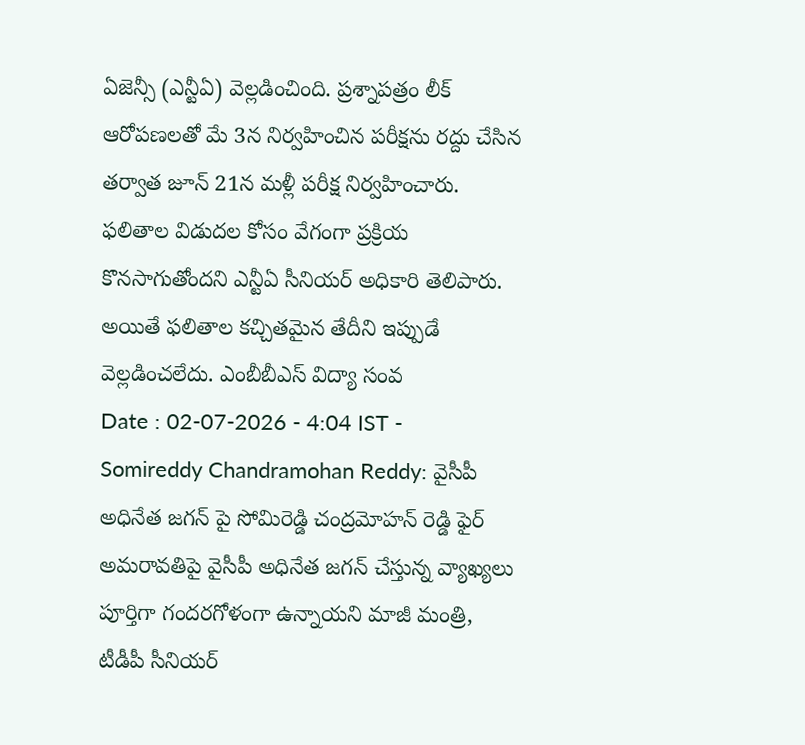ఏజెన్సీ (ఎన్టీఏ) వెల్లడించింది. ప్రశ్నాపత్రం లీక్ ఆరోపణలతో మే 3న నిర్వహించిన పరీక్షను రద్దు చేసిన తర్వాత జూన్ 21న మళ్లీ పరీక్ష నిర్వహించారు. ఫలితాల విడుదల కోసం వేగంగా ప్రక్రియ కొనసాగుతోందని ఎన్టీఏ సీనియర్ అధికారి తెలిపారు. అయితే ఫలితాల కచ్చితమైన తేదీని ఇప్పుడే వెల్లడించలేదు. ఎంబీబీఎస్ విద్యా సంవ
Date : 02-07-2026 - 4:04 IST -
Somireddy Chandramohan Reddy: వైసీపీ అధినేత జగన్ పై సోమిరెడ్డి చంద్రమోహన్ రెడ్డి ఫైర్
అమరావతిపై వైసీపీ అధినేత జగన్ చేస్తున్న వ్యాఖ్యలు పూర్తిగా గందరగోళంగా ఉన్నాయని మాజీ మంత్రి, టీడీపీ సీనియర్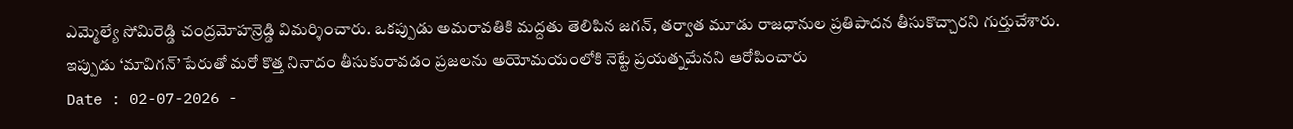ఎమ్మెల్యే సోమిరెడ్డి చంద్రమోహన్రెడ్డి విమర్శించారు. ఒకప్పుడు అమరావతికి మద్దతు తెలిపిన జగన్, తర్వాత మూడు రాజధానుల ప్రతిపాదన తీసుకొచ్చారని గుర్తుచేశారు. ఇప్పుడు ‘మావిగన్’ పేరుతో మరో కొత్త నినాదం తీసుకురావడం ప్రజలను అయోమయంలోకి నెట్టే ప్రయత్నమేనని ఆరోపించారు
Date : 02-07-2026 -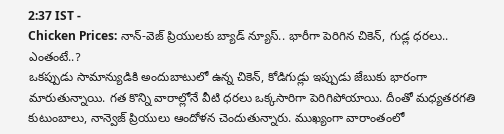2:37 IST -
Chicken Prices: నాన్-వెజ్ ప్రియులకు బ్యాడ్ న్యూస్.. భారీగా పెరిగిన చికెన్, గుడ్ల ధరలు.. ఎంతంటే..?
ఒకప్పుడు సామాన్యుడికి అందుబాటులో ఉన్న చికెన్, కోడిగుడ్లు ఇప్పుడు జేబుకు భారంగా మారుతున్నాయి. గత కొన్ని వారాల్లోనే వీటి ధరలు ఒక్కసారిగా పెరిగిపోయాయి. దీంతో మధ్యతరగతి కుటుంబాలు, నాన్వెజ్ ప్రియులు ఆందోళన చెందుతున్నారు. ముఖ్యంగా వారాంతంలో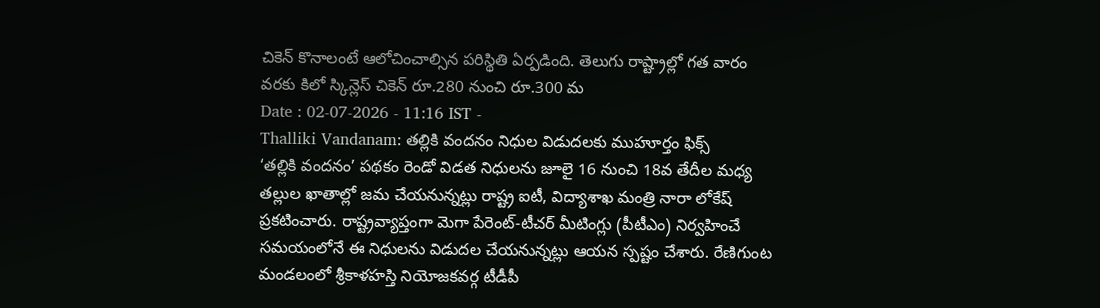చికెన్ కొనాలంటే ఆలోచించాల్సిన పరిస్థితి ఏర్పడింది. తెలుగు రాష్ట్రాల్లో గత వారం వరకు కిలో స్కిన్లెస్ చికెన్ రూ.280 నుంచి రూ.300 మ
Date : 02-07-2026 - 11:16 IST -
Thalliki Vandanam: తల్లికి వందనం నిధుల విడుదలకు ముహూర్తం ఫిక్స్
‘తల్లికి వందనం’ పథకం రెండో విడత నిధులను జూలై 16 నుంచి 18వ తేదీల మధ్య తల్లుల ఖాతాల్లో జమ చేయనున్నట్లు రాష్ట్ర ఐటీ, విద్యాశాఖ మంత్రి నారా లోకేష్ ప్రకటించారు. రాష్ట్రవ్యాప్తంగా మెగా పేరెంట్-టీచర్ మీటింగ్లు (పీటీఎం) నిర్వహించే సమయంలోనే ఈ నిధులను విడుదల చేయనున్నట్లు ఆయన స్పష్టం చేశారు. రేణిగుంట మండలంలో శ్రీకాళహస్తి నియోజకవర్గ టీడీపీ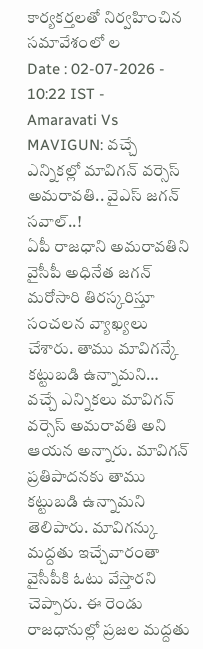కార్యకర్తలతో నిర్వహించిన సమావేశంలో ల
Date : 02-07-2026 - 10:22 IST -
Amaravati Vs MAVIGUN: వచ్చే ఎన్నికల్లో మావిగన్ వర్సెస్ అమరావతి.. వైఎస్ జగన్ సవాల్..!
ఏపీ రాజధాని అమరావతిని వైసీపీ అధినేత జగన్ మరోసారి తిరస్కరిస్తూ సంచలన వ్యాఖ్యలు చేశారు. తాము మావిగన్కే కట్టుబడి ఉన్నామని… వచ్చే ఎన్నికలు మావిగన్ వర్సెస్ అమరావతి అని ఆయన అన్నారు. మావిగన్ ప్రతిపాదనకు తాము కట్టుబడి ఉన్నామని తెలిపారు. మావిగన్కు మద్దతు ఇచ్చేవారంతా వైసీపీకి ఓటు వేస్తారని చెప్పారు. ఈ రెండు రాజధానుల్లో ప్రజల మద్దతు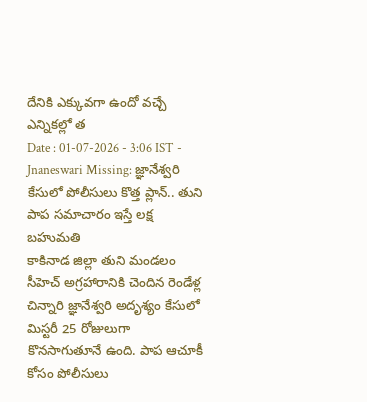దేనికి ఎక్కువగా ఉందో వచ్చే ఎన్నికల్లో త
Date : 01-07-2026 - 3:06 IST -
Jnaneswari Missing: జ్ఞానేశ్వరి కేసులో పోలీసులు కొత్త ప్లాన్.. తుని పాప సమాచారం ఇస్తే లక్ష బహుమతి
కాకినాడ జిల్లా తుని మండలం సీహెచ్ అగ్రహారానికి చెందిన రెండేళ్ల చిన్నారి జ్ఞానేశ్వరి అదృశ్యం కేసులో మిస్టరీ 25 రోజులుగా కొనసాగుతూనే ఉంది. పాప ఆచూకీ కోసం పోలీసులు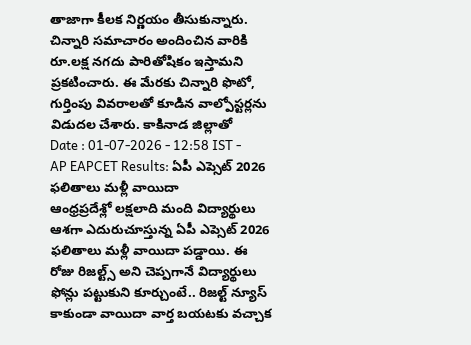తాజాగా కీలక నిర్ణయం తీసుకున్నారు. చిన్నారి సమాచారం అందించిన వారికి రూ.లక్ష నగదు పారితోషికం ఇస్తామని ప్రకటించారు. ఈ మేరకు చిన్నారి ఫొటో, గుర్తింపు వివరాలతో కూడిన వాల్పోస్టర్లను విడుదల చేశారు. కాకినాడ జిల్లాతో
Date : 01-07-2026 - 12:58 IST -
AP EAPCET Results: ఏపీ ఎప్సెట్ 2026 ఫలితాలు మళ్లీ వాయిదా
ఆంధ్రప్రదేశ్లో లక్షలాది మంది విద్యార్థులు ఆశగా ఎదురుచూస్తున్న ఏపీ ఎప్సెట్ 2026 ఫలితాలు మళ్లీ వాయిదా పడ్డాయి. ఈ రోజు రిజల్ట్స్ అని చెప్పగానే విద్యార్థులు ఫోన్లు పట్టుకుని కూర్చుంటే.. రిజల్ట్ న్యూస్ కాకుండా వాయిదా వార్త బయటకు వచ్చాక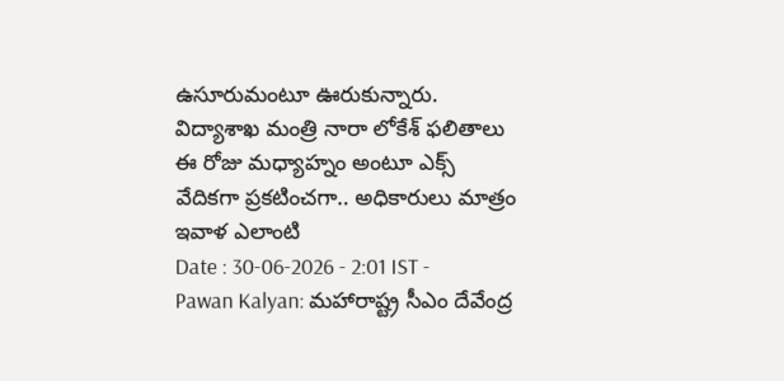ఉసూరుమంటూ ఊరుకున్నారు. విద్యాశాఖ మంత్రి నారా లోకేశ్ ఫలితాలు ఈ రోజు మధ్యాహ్నం అంటూ ఎక్స్ వేదికగా ప్రకటించగా.. అధికారులు మాత్రం ఇవాళ ఎలాంటి
Date : 30-06-2026 - 2:01 IST -
Pawan Kalyan: మహారాష్ట్ర సీఎం దేవేంద్ర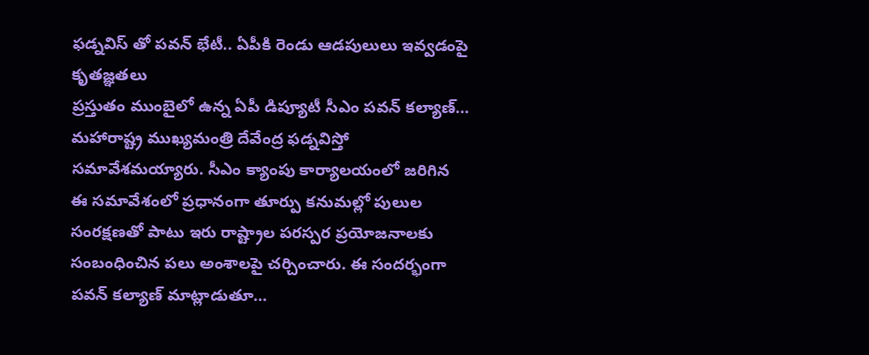ఫడ్నవిస్ తో పవన్ భేటీ.. ఏపీకి రెండు ఆడపులులు ఇవ్వడంపై కృతజ్ఞతలు
ప్రస్తుతం ముంబైలో ఉన్న ఏపీ డిప్యూటీ సీఎం పవన్ కల్యాణ్… మహారాష్ట్ర ముఖ్యమంత్రి దేవేంద్ర ఫడ్నవిస్తో సమావేశమయ్యారు. సీఎం క్యాంపు కార్యాలయంలో జరిగిన ఈ సమావేశంలో ప్రధానంగా తూర్పు కనుమల్లో పులుల సంరక్షణతో పాటు ఇరు రాష్ట్రాల పరస్పర ప్రయోజనాలకు సంబంధించిన పలు అంశాలపై చర్చించారు. ఈ సందర్భంగా పవన్ కల్యాణ్ మాట్లాడుతూ…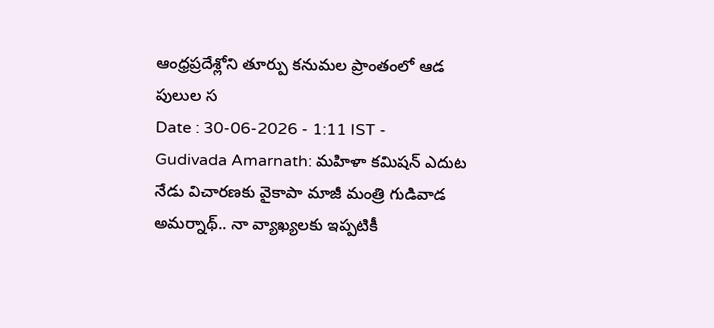ఆంధ్రప్రదేశ్లోని తూర్పు కనుమల ప్రాంతంలో ఆడ పులుల స
Date : 30-06-2026 - 1:11 IST -
Gudivada Amarnath: మహిళా కమిషన్ ఎదుట నేడు విచారణకు వైకాపా మాజీ మంత్రి గుడివాడ అమర్నాథ్.. నా వ్యాఖ్యలకు ఇప్పటికీ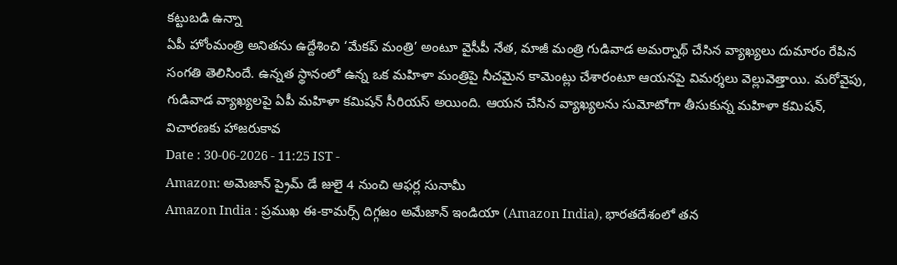కట్టుబడి ఉన్నా
ఏపీ హోంమంత్రి అనితను ఉద్దేశించి ‘మేకప్ మంత్రి’ అంటూ వైసీపీ నేత, మాజీ మంత్రి గుడివాడ అమర్నాథ్ చేసిన వ్యాఖ్యలు దుమారం రేపిన సంగతి తెలిసిందే. ఉన్నత స్థానంలో ఉన్న ఒక మహిళా మంత్రిపై నీచమైన కామెంట్లు చేశారంటూ ఆయనపై విమర్శలు వెల్లువెత్తాయి. మరోవైపు, గుడివాడ వ్యాఖ్యలపై ఏపీ మహిళా కమిషన్ సీరియస్ అయింది. ఆయన చేసిన వ్యాఖ్యలను సుమోటోగా తీసుకున్న మహిళా కమిషన్, విచారణకు హాజరుకావ
Date : 30-06-2026 - 11:25 IST -
Amazon: అమెజాన్ ప్రైమ్ డే జులై 4 నుంచి ఆఫర్ల సునామీ
Amazon India : ప్రముఖ ఈ-కామర్స్ దిగ్గజం అమేజాన్ ఇండియా (Amazon India), భారతదేశంలో తన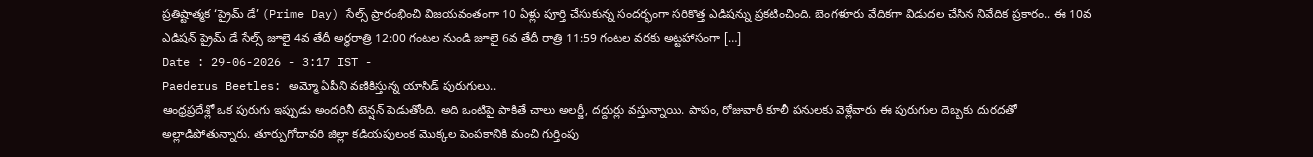ప్రతిష్టాత్మక ‘ప్రైమ్ డే’ (Prime Day) సేల్స్ ప్రారంభించి విజయవంతంగా 10 ఏళ్లు పూర్తి చేసుకున్న సందర్భంగా సరికొత్త ఎడిషన్ను ప్రకటించింది. బెంగళూరు వేదికగా విడుదల చేసిన నివేదిక ప్రకారం.. ఈ 10వ ఎడిషన్ ప్రైమ్ డే సేల్స్ జూలై 4వ తేదీ అర్ధరాత్రి 12:00 గంటల నుండి జూలై 6వ తేదీ రాత్రి 11:59 గంటల వరకు అట్టహాసంగా […]
Date : 29-06-2026 - 3:17 IST -
Paederus Beetles: అమ్మో ఏపీని వణికిస్తున్న యాసిడ్ పురుగులు..
ఆంధ్రప్రదేశ్లో ఒక పురుగు ఇప్పుడు అందరినీ టెన్షన్ పెడుతోంది. అది ఒంటిపై పాకితే చాలు అలర్జీ, దద్దుర్లు వస్తున్నాయి. పాపం, రోజువారీ కూలీ పనులకు వెళ్లేవారు ఈ పురుగుల దెబ్బకు దురదతో అల్లాడిపోతున్నారు. తూర్పుగోదావరి జిల్లా కడియపులంక మొక్కల పెంపకానికి మంచి గుర్తింపు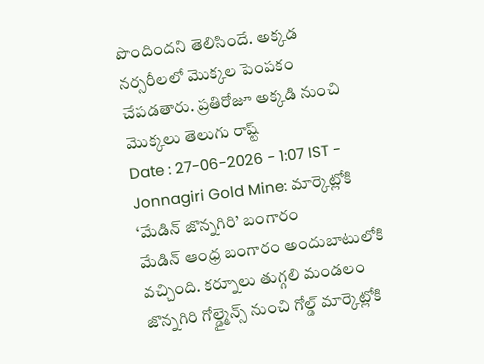పొందిందని తెలిసిందే. అక్కడ నర్సరీలలో మొక్కల పెంపకం చేపడతారు. ప్రతిరోజూ అక్కడి నుంచి మొక్కలు తెలుగు రాష్ట్
Date : 27-06-2026 - 1:07 IST -
Jonnagiri Gold Mine: మార్కెట్లోకి ‘మేడిన్ జొన్నగిరి’ బంగారం
మేడిన్ ఆంధ్ర బంగారం అందుబాటులోకి వచ్చింది. కర్నూలు తుగ్గలి మండలం జొన్నగిరి గోల్డ్మైన్స్ నుంచి గోల్డ్ మార్కెట్లోకి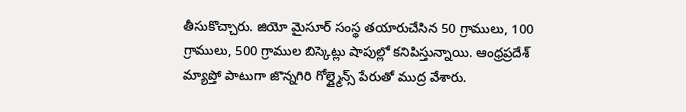తీసుకొచ్చారు. జియో మైసూర్ సంస్థ తయారుచేసిన 50 గ్రాములు, 100 గ్రాములు, 500 గ్రాముల బిస్కెట్లు షాపుల్లో కనిపిస్తున్నాయి. ఆంధ్రప్రదేశ్ మ్యాప్తో పాటుగా జొన్నగిరి గోల్డ్మైన్స్ పేరుతో ముద్ర వేశారు.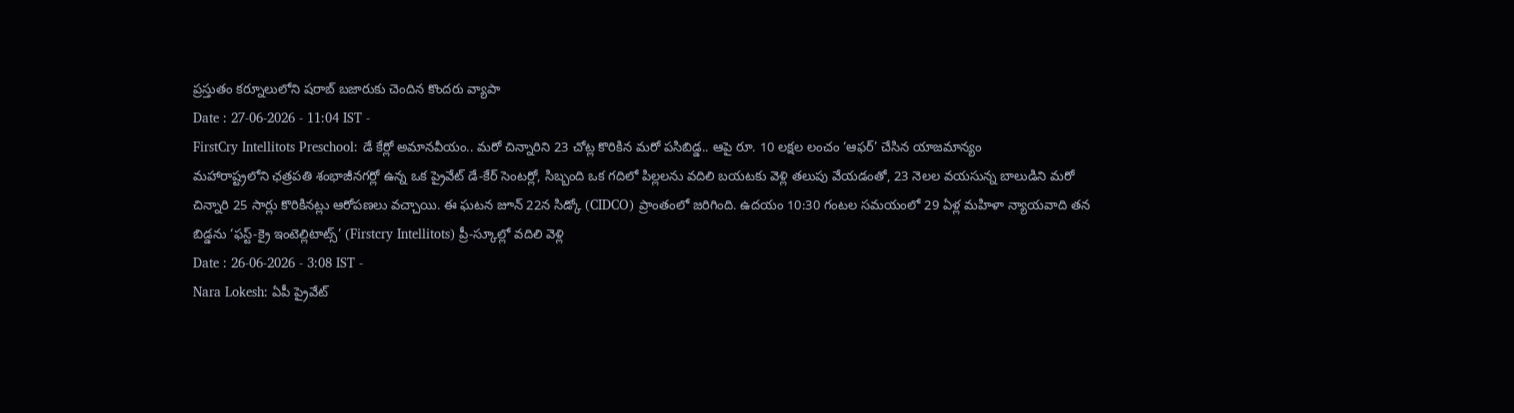ప్రస్తుతం కర్నూలులోని షరాబ్ బజారుకు చెందిన కొందరు వ్యాపా
Date : 27-06-2026 - 11:04 IST -
FirstCry Intellitots Preschool: డే కేర్లో అమానవీయం.. మరో చిన్నారిని 23 చోట్ల కొరికిన మరో పసిబిడ్డ.. ఆపై రూ. 10 లక్షల లంచం ‘ఆఫర్’ చేసిన యాజమాన్యం
మహారాష్ట్రలోని ఛత్రపతి శంభాజీనగర్లో ఉన్న ఒక ప్రైవేట్ డే-కేర్ సెంటర్లో, సిబ్బంది ఒక గదిలో పిల్లలను వదిలి బయటకు వెళ్లి తలుపు వేయడంతో, 23 నెలల వయసున్న బాలుడిని మరో చిన్నారి 25 సార్లు కొరికినట్లు ఆరోపణలు వచ్చాయి. ఈ ఘటన జూన్ 22న సిడ్కో (CIDCO) ప్రాంతంలో జరిగింది. ఉదయం 10:30 గంటల సమయంలో 29 ఏళ్ల మహిళా న్యాయవాది తన బిడ్డను ‘ఫస్ట్-క్రై ఇంటెల్లిటాట్స్’ (Firstcry Intellitots) ప్రీ-స్కూల్లో వదిలి వెళ్లి
Date : 26-06-2026 - 3:08 IST -
Nara Lokesh: ఏపీ ప్రైవేట్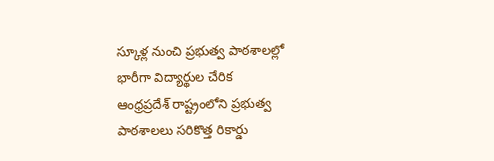స్కూళ్ల నుంచి ప్రభుత్వ పాఠశాలల్లో భారీగా విద్యార్థుల చేరిక
ఆంధ్రప్రదేశ్ రాష్ట్రంలోని ప్రభుత్వ పాఠశాలలు సరికొత్త రికార్డు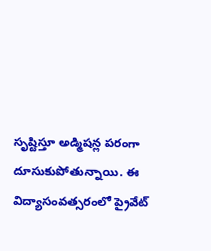సృష్టిస్తూ అడ్మిషన్ల పరంగా దూసుకుపోతున్నాయి. ఈ విద్యాసంవత్సరంలో ప్రైవేట్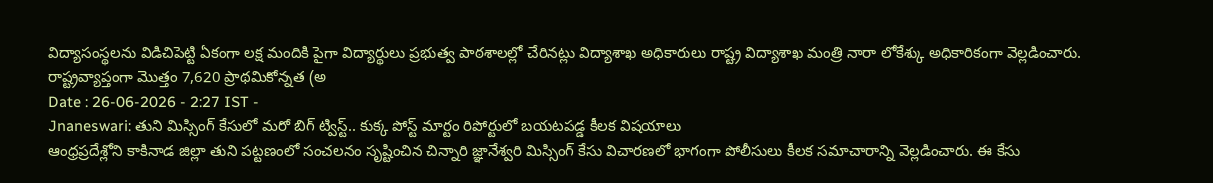విద్యాసంస్థలను విడిచిపెట్టి ఏకంగా లక్ష మందికి పైగా విద్యార్థులు ప్రభుత్వ పాఠశాలల్లో చేరినట్లు విద్యాశాఖ అధికారులు రాష్ట్ర విద్యాశాఖ మంత్రి నారా లోకేశ్కు అధికారికంగా వెల్లడించారు. రాష్ట్రవ్యాప్తంగా మొత్తం 7,620 ప్రాథమికోన్నత (అ
Date : 26-06-2026 - 2:27 IST -
Jnaneswari: తుని మిస్సింగ్ కేసులో మరో బిగ్ ట్విస్ట్.. కుక్క పోస్ట్ మార్టం రిపోర్టులో బయటపడ్డ కీలక విషయాలు
ఆంధ్రప్రదేశ్లోని కాకినాడ జిల్లా తుని పట్టణంలో సంచలనం సృష్టించిన చిన్నారి జ్ఞానేశ్వరి మిస్సింగ్ కేసు విచారణలో భాగంగా పోలీసులు కీలక సమాచారాన్ని వెల్లడించారు. ఈ కేసు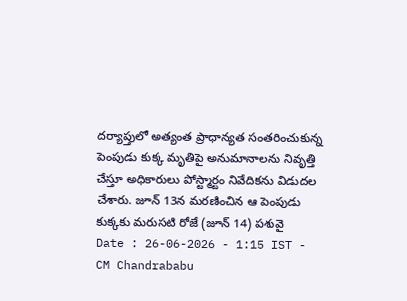దర్యాప్తులో అత్యంత ప్రాధాన్యత సంతరించుకున్న పెంపుడు కుక్క మృతిపై అనుమానాలను నివృత్తి చేస్తూ అధికారులు పోస్ట్మార్టం నివేదికను విడుదల చేశారు. జూన్ 13న మరణించిన ఆ పెంపుడు కుక్కకు మరుసటి రోజే (జూన్ 14) పశువై
Date : 26-06-2026 - 1:15 IST -
CM Chandrababu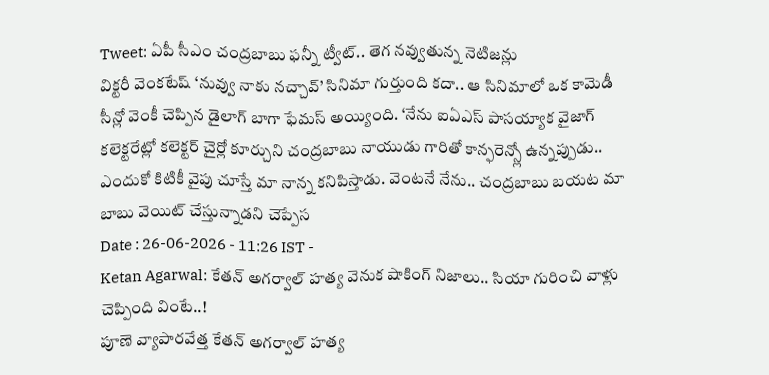Tweet: ఏపీ సీఎం చంద్రబాబు ఫన్నీ ట్వీట్.. తెగ నవ్వుతున్న నెటిజన్లు
విక్టరీ వెంకటేష్ ‘నువ్వు నాకు నచ్చావ్’ సినిమా గుర్తుంది కదా.. ఆ సినిమాలో ఒక కామెడీ సీన్లో వెంకీ చెప్పిన డైలాగ్ బాగా ఫేమస్ అయ్యింది. ‘నేను ఐఏఎస్ పాసయ్యాక వైజాగ్ కలెక్టరేట్లో కలెక్టర్ చైర్లో కూర్చుని చంద్రబాబు నాయుడు గారితో కాన్ఫరెన్స్లో ఉన్నప్పుడు.. ఎందుకో కిటికీ వైపు చూస్తే మా నాన్న కనిపిస్తాడు. వెంటనే నేను.. చంద్రబాబు బయట మా బాబు వెయిట్ చేస్తున్నాడని చెప్పేస
Date : 26-06-2026 - 11:26 IST -
Ketan Agarwal: కేతన్ అగర్వాల్ హత్య వెనుక షాకింగ్ నిజాలు.. సియా గురించి వాళ్లు చెప్పింది వింటే..!
పూణె వ్యాపారవేత్త కేతన్ అగర్వాల్ హత్య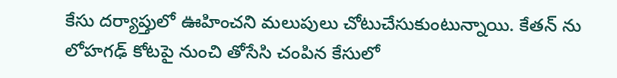కేసు దర్యాప్తులో ఊహించని మలుపులు చోటుచేసుకుంటున్నాయి. కేతన్ ను లోహగఢ్ కోటపై నుంచి తోసేసి చంపిన కేసులో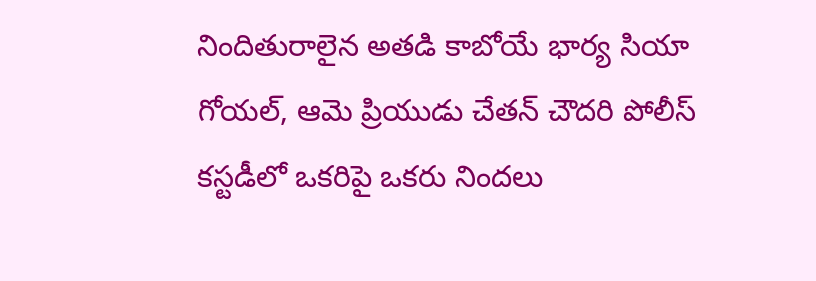నిందితురాలైన అతడి కాబోయే భార్య సియా గోయల్, ఆమె ప్రియుడు చేతన్ చౌదరి పోలీస్ కస్టడీలో ఒకరిపై ఒకరు నిందలు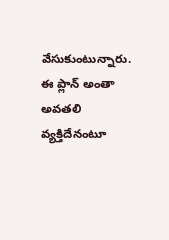వేసుకుంటున్నారు. ఈ ప్లాన్ అంతా అవతలి వ్యక్తిదేనంటూ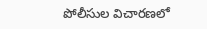పోలీసుల విచారణలో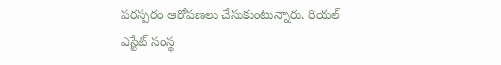పరస్పరం ఆరోపణలు చేసుకుంటున్నారు. రియల్ ఎస్టేట్ సంస్థ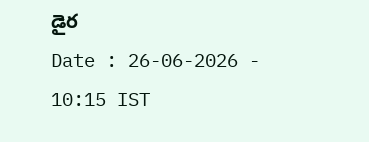డైర
Date : 26-06-2026 - 10:15 IST